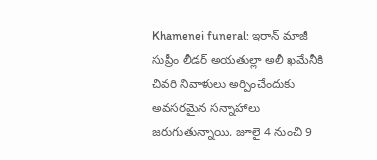Khamenei funeral: ఇరాన్ మాజీ సుప్రీం లీడర్ అయతుల్లా అలీ ఖమేనీకి చివరి నివాళులు అర్పించేందుకు అవసరమైన సన్నాహాలు జరుగుతున్నాయి. జూలై 4 నుంచి 9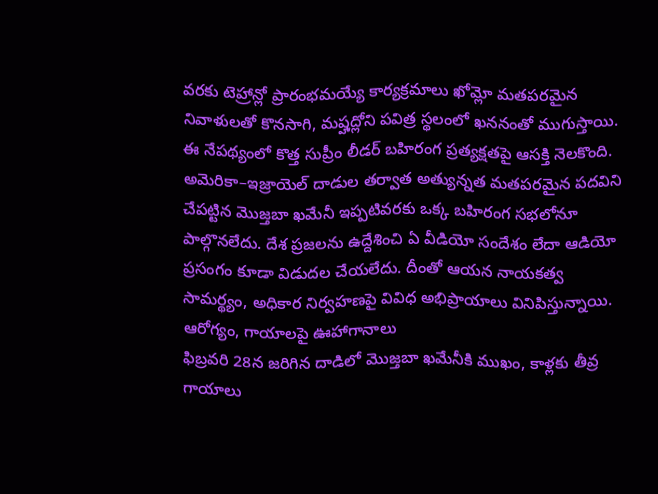వరకు టెహ్రాన్లో ప్రారంభమయ్యే కార్యక్రమాలు ఖోమ్లో మతపరమైన నివాళులతో కొనసాగి, మష్హద్లోని పవిత్ర స్థలంలో ఖననంతో ముగుస్తాయి. ఈ నేపథ్యంలో కొత్త సుప్రీం లీడర్ బహిరంగ ప్రత్యక్షతపై ఆసక్తి నెలకొంది. అమెరికా–ఇజ్రాయెల్ దాడుల తర్వాత అత్యున్నత మతపరమైన పదవిని చేపట్టిన మొజ్తబా ఖమేనీ ఇప్పటివరకు ఒక్క బహిరంగ సభలోనూ పాల్గొనలేదు. దేశ ప్రజలను ఉద్దేశించి ఏ వీడియో సందేశం లేదా ఆడియో ప్రసంగం కూడా విడుదల చేయలేదు. దీంతో ఆయన నాయకత్వ సామర్థ్యం, అధికార నిర్వహణపై వివిధ అభిప్రాయాలు వినిపిస్తున్నాయి.
ఆరోగ్యం, గాయాలపై ఊహాగానాలు
ఫిబ్రవరి 28న జరిగిన దాడిలో మొజ్తబా ఖమేనీకి ముఖం, కాళ్లకు తీవ్ర గాయాలు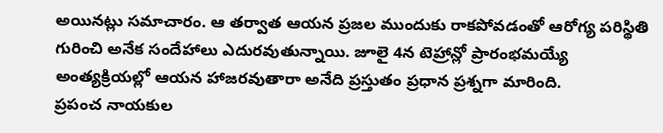అయినట్లు సమాచారం. ఆ తర్వాత ఆయన ప్రజల ముందుకు రాకపోవడంతో ఆరోగ్య పరిస్థితి గురించి అనేక సందేహాలు ఎదురవుతున్నాయి. జూలై 4న టెహ్రాన్లో ప్రారంభమయ్యే అంత్యక్రియల్లో ఆయన హాజరవుతారా అనేది ప్రస్తుతం ప్రధాన ప్రశ్నగా మారింది.
ప్రపంచ నాయకుల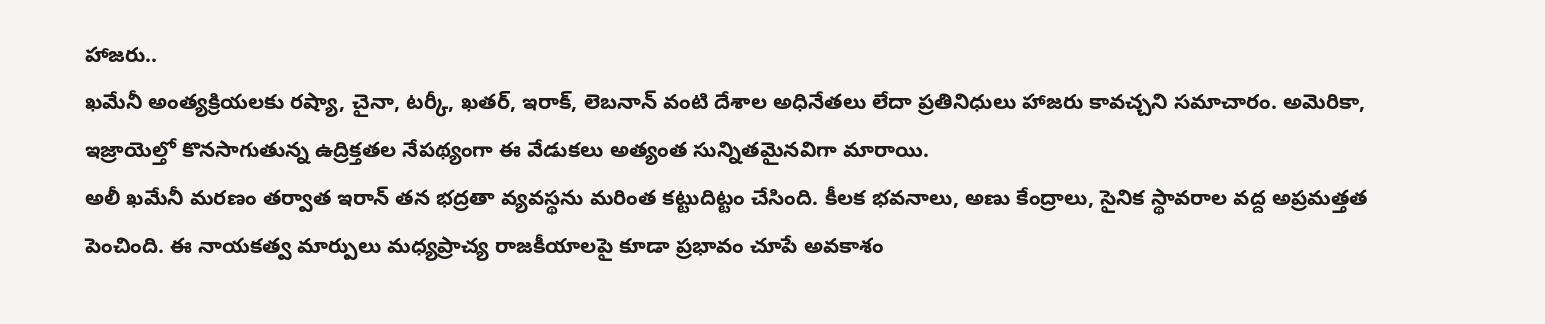హాజరు..
ఖమేనీ అంత్యక్రియలకు రష్యా, చైనా, టర్కీ, ఖతర్, ఇరాక్, లెబనాన్ వంటి దేశాల అధినేతలు లేదా ప్రతినిధులు హాజరు కావచ్చని సమాచారం. అమెరికా, ఇజ్రాయెల్తో కొనసాగుతున్న ఉద్రిక్తతల నేపథ్యంగా ఈ వేడుకలు అత్యంత సున్నితమైనవిగా మారాయి.
అలీ ఖమేనీ మరణం తర్వాత ఇరాన్ తన భద్రతా వ్యవస్థను మరింత కట్టుదిట్టం చేసింది. కీలక భవనాలు, అణు కేంద్రాలు, సైనిక స్థావరాల వద్ద అప్రమత్తత పెంచింది. ఈ నాయకత్వ మార్పులు మధ్యప్రాచ్య రాజకీయాలపై కూడా ప్రభావం చూపే అవకాశం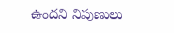ఉందని నిపుణులు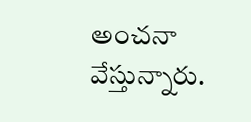అంచనా వేస్తున్నారు.